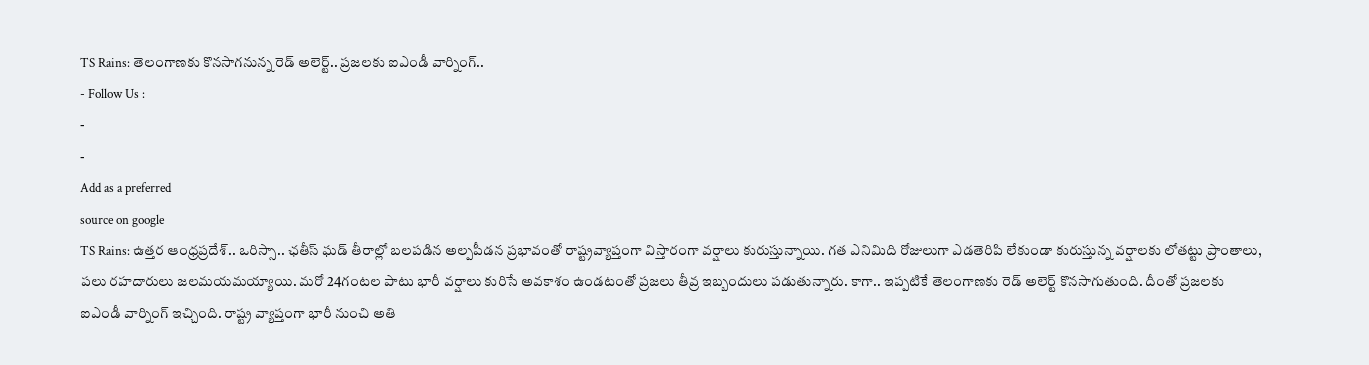TS Rains: తెలంగాణకు కొనసాగనున్న రెడ్ అలెర్ట్.. ప్రజలకు ఐఎండీ వార్నింగ్..
- Follow Us :
-
-
Add as a preferred
source on google
TS Rains: ఉత్తర ఆంధ్రప్రదేశ్.. ఒరిస్సా.. ఛతీస్ ఘడ్ తీరాల్లో బలపడిన అల్పపీడన ప్రభావంతో రాష్ట్రవ్యాప్తంగా విస్తారంగా వర్షాలు కురుస్తున్నాయి. గత ఎనిమిది రోజులుగా ఎడతెరిపి లేకుండా కురుస్తున్న వర్షాలకు లోతట్టు ప్రాంతాలు, పలు రహదారులు జలమయమయ్యాయి. మరో 24గంటల పాటు భారీ వర్షాలు కురిసే అవకాశం ఉండటంతో ప్రజలు తీవ్ర ఇబ్బందులు పడుతున్నారు. కాగా.. ఇప్పటికే తెలంగాణకు రెడ్ అలెర్ట్ కొనసాగుతుంది. దీంతో ప్రజలకు ఐఎండీ వార్నింగ్ ఇచ్చింది. రాష్ట్ర వ్యాప్తంగా భారీ నుంచి అతి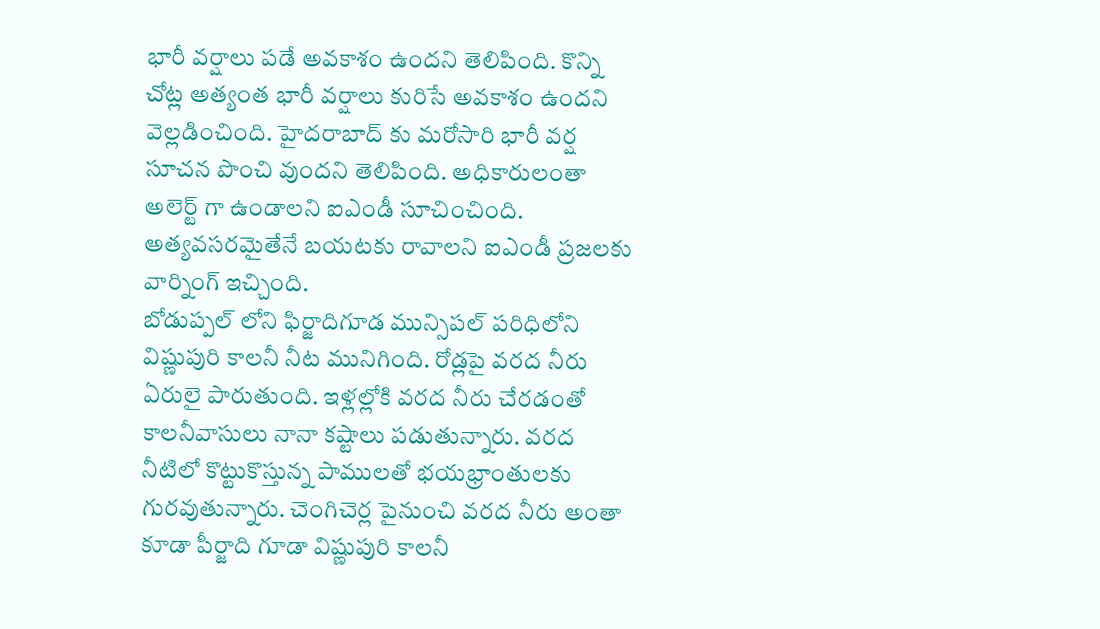భారీ వర్షాలు పడే అవకాశం ఉందని తెలిపింది. కొన్ని చోట్ల అత్యంత భారీ వర్షాలు కురిసే అవకాశం ఉందని వెల్లడించింది. హైదరాబాద్ కు మరోసారి భారీ వర్ష సూచన పొంచి వుందని తెలిపింది. అధికారులంతా అలెర్ట్ గా ఉండాలని ఐఎండీ సూచించింది. అత్యవసరమైతేనే బయటకు రావాలని ఐఎండీ ప్రజలకు వార్నింగ్ ఇచ్చింది.
బోడుప్పల్ లోని ఫిర్జాదిగూడ మున్సిపల్ పరిధిలోని విష్ణుపురి కాలనీ నీట మునిగింది. రోడ్లపై వరద నీరు ఏరులై పారుతుంది. ఇళ్లల్లోకి వరద నీరు చేరడంతో కాలనీవాసులు నానా కష్టాలు పడుతున్నారు. వరద నీటిలో కొట్టుకొస్తున్న పాములతో భయభ్రాంతులకు గురవుతున్నారు. చెంగిచెర్ల పైనుంచి వరద నీరు అంతా కూడా పీర్జాది గూడా విష్ణుపురి కాలనీ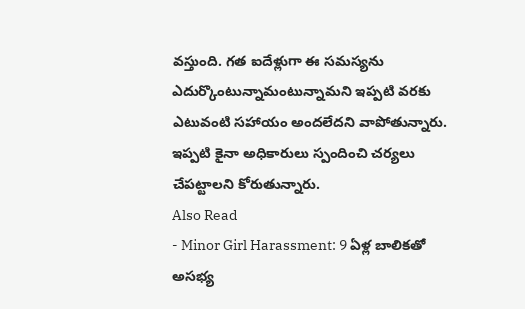వస్తుంది. గత ఐదేళ్లుగా ఈ సమస్యను ఎదుర్కొంటున్నామంటున్నామని ఇప్పటి వరకు ఎటువంటి సహాయం అందలేదని వాపోతున్నారు. ఇప్పటి కైనా అధికారులు స్పందించి చర్యలు చేపట్టాలని కోరుతున్నారు.
Also Read
- Minor Girl Harassment: 9 ఏళ్ల బాలికతో అసభ్య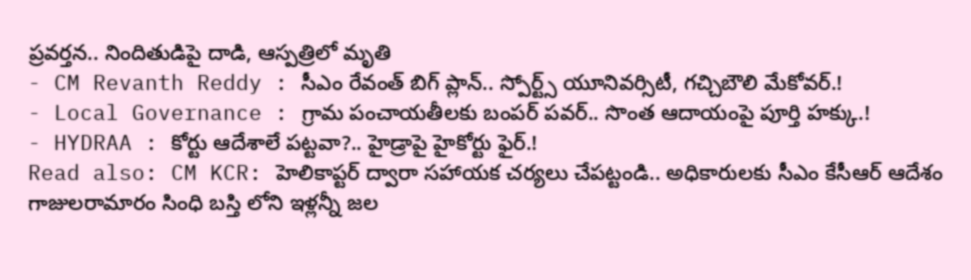ప్రవర్తన.. నిందితుడిపై దాడి, ఆస్పత్రిలో మృతి
- CM Revanth Reddy : సీఎం రేవంత్ బిగ్ ప్లాన్.. స్పోర్ట్స్ యూనివర్సిటీ, గచ్చిబౌలి మేకోవర్.!
- Local Governance : గ్రామ పంచాయతీలకు బంపర్ పవర్.. సొంత ఆదాయంపై పూర్తి హక్కు.!
- HYDRAA : కోర్టు ఆదేశాలే పట్టవా?.. హైడ్రాపై హైకోర్టు ఫైర్.!
Read also: CM KCR: హెలికాప్టర్ ద్వారా సహాయక చర్యలు చేపట్టండి.. అధికారులకు సీఎం కేసీఆర్ ఆదేశం
గాజులరామారం సింధి బస్తి లోని ఇళ్లన్నీ జల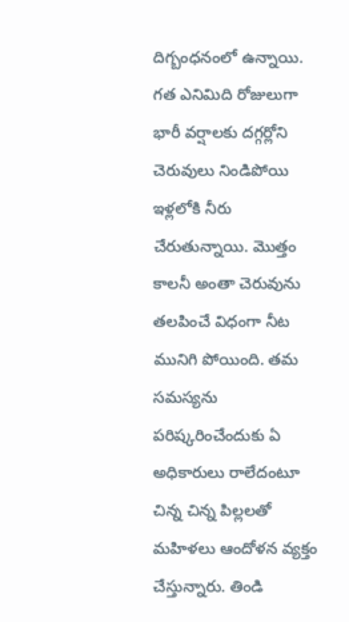దిగ్బంధనంలో ఉన్నాయి. గత ఎనిమిది రోజులుగా భారీ వర్షాలకు దగ్గర్లోని చెరువులు నిండిపోయి ఇళ్లలోకి నీరు చేరుతున్నాయి. మొత్తం కాలనీ అంతా చెరువును తలపించే విధంగా నీట మునిగి పోయింది. తమ సమస్యను పరిష్కరించేందుకు ఏ అధికారులు రాలేదంటూ చిన్న చిన్న పిల్లలతో మహిళలు ఆందోళన వ్యక్తం చేస్తున్నారు. తిండి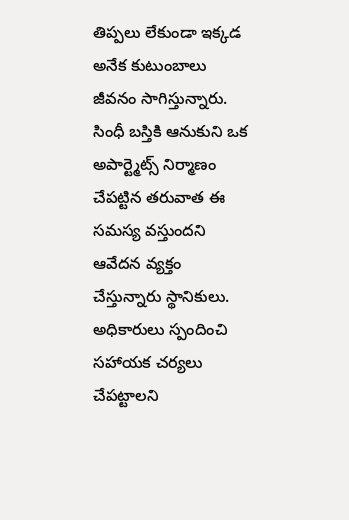తిప్పలు లేకుండా ఇక్కడ అనేక కుటుంబాలు జీవనం సాగిస్తున్నారు. సింధీ బస్తికి ఆనుకుని ఒక అపార్ట్మెట్స్ నిర్మాణం చేపట్టిన తరువాత ఈ సమస్య వస్తుందని ఆవేదన వ్యక్తం చేస్తున్నారు స్థానికులు. అధికారులు స్పందించి సహాయక చర్యలు చేపట్టాలని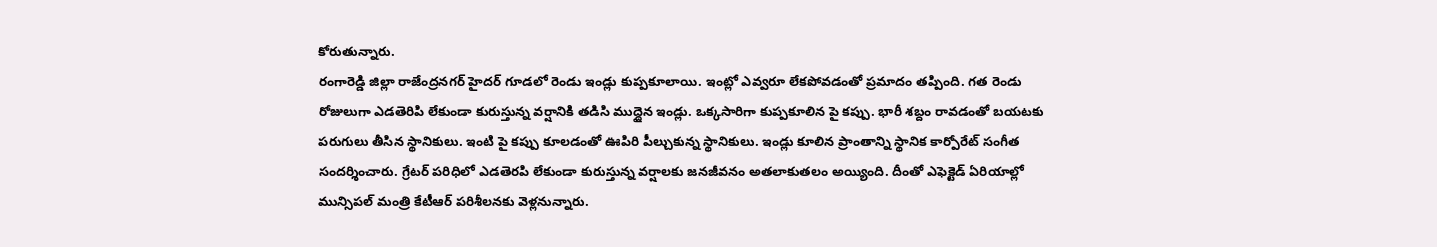కోరుతున్నారు.
రంగారెడ్డి జిల్లా రాజేంద్రనగర్ హైదర్ గూడలో రెండు ఇండ్లు కుప్పకూలాయి. ఇంట్లో ఎవ్వరూ లేకపోవడంతో ప్రమాదం తప్పింది. గత రెండు రోజులుగా ఎడతెరిపి లేకుండా కురుస్తున్న వర్షానికి తడిసి ముద్దైన ఇండ్లు. ఒక్కసారిగా కుప్పకూలిన పై కప్పు. భారీ శబ్దం రావడంతో బయటకు పరుగులు తీసిన స్థానికులు. ఇంటి పై కప్పు కూలడంతో ఊపిరి పీల్చుకున్న స్థానికులు. ఇండ్లు కూలిన ప్రాంతాన్ని స్థానిక కార్పోరేట్ సంగీత సందర్శించారు. గ్రేటర్ పరిధిలో ఎడతెరపి లేకుండా కురుస్తున్న వర్షాలకు జనజీవనం అతలాకుతలం అయ్యింది. దీంతో ఎఫెక్టెడ్ ఏరియాల్లో మున్సిపల్ మంత్రి కేటీఆర్ పరిశీలనకు వెళ్లనున్నారు.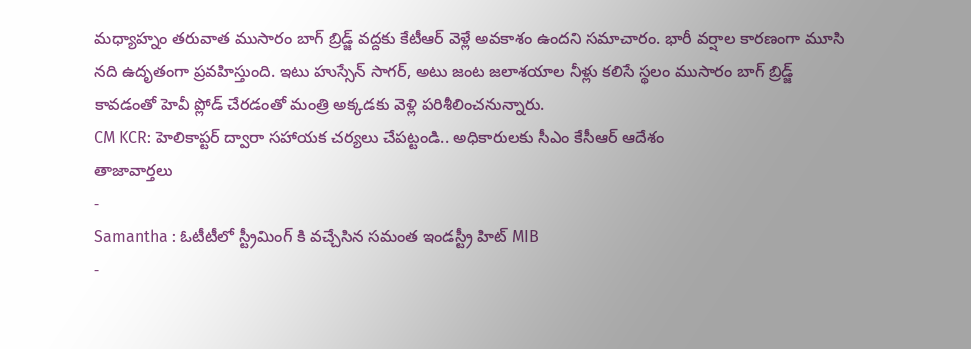మధ్యాహ్నం తరువాత ముసారం బాగ్ బ్రిడ్జ్ వద్దకు కేటీఆర్ వెళ్లే అవకాశం ఉందని సమాచారం. భారీ వర్షాల కారణంగా మూసి నది ఉదృతంగా ప్రవహిస్తుంది. ఇటు హుస్సేన్ సాగర్, అటు జంట జలాశయాల నీళ్లు కలిసే స్థలం ముసారం బాగ్ బ్రిడ్జ్ కావడంతో హెవీ ప్లోడ్ చేరడంతో మంత్రి అక్కడకు వెళ్లి పరిశీలించనున్నారు.
CM KCR: హెలికాప్టర్ ద్వారా సహాయక చర్యలు చేపట్టండి.. అధికారులకు సీఎం కేసీఆర్ ఆదేశం
తాజావార్తలు
-
Samantha : ఓటీటీలో స్ట్రీమింగ్ కి వచ్చేసిన సమంత ఇండస్ట్రీ హిట్ MIB
-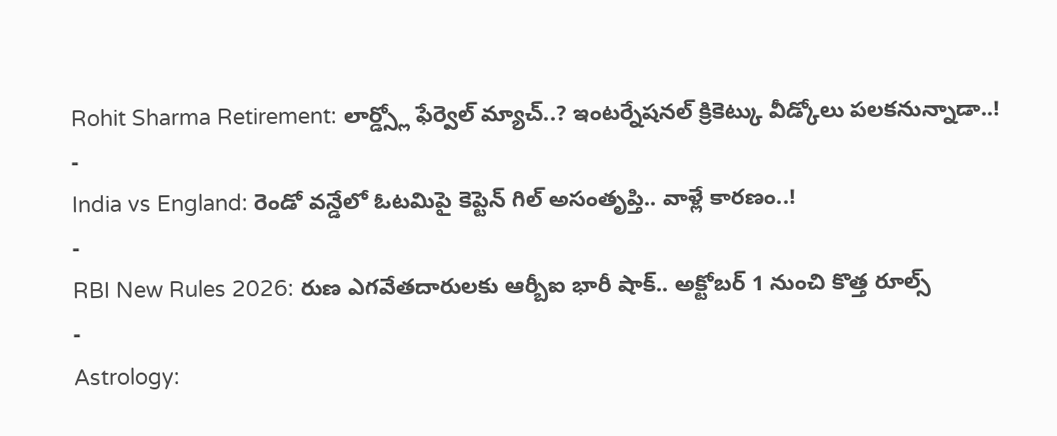Rohit Sharma Retirement: లార్డ్స్లో ఫేర్వెల్ మ్యాచ్..? ఇంటర్నేషనల్ క్రికెట్కు వీడ్కోలు పలకనున్నాడా..!
-
India vs England: రెండో వన్డేలో ఓటమిపై కెప్టెన్ గిల్ అసంతృప్తి.. వాళ్లే కారణం..!
-
RBI New Rules 2026: రుణ ఎగవేతదారులకు ఆర్బీఐ భారీ షాక్.. అక్టోబర్ 1 నుంచి కొత్త రూల్స్
-
Astrology: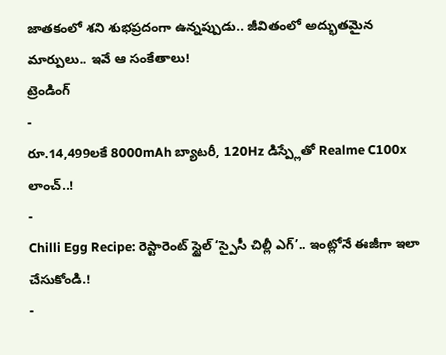జాతకంలో శని శుభప్రదంగా ఉన్నప్పుడు.. జీవితంలో అద్భుతమైన మార్పులు.. ఇవే ఆ సంకేతాలు!
ట్రెండింగ్
-
రూ.14,499లకే 8000mAh బ్యాటరీ, 120Hz డిస్ప్లేతో Realme C100x లాంచ్..!
-
Chilli Egg Recipe: రెస్టారెంట్ స్టైల్ ‘స్పైసీ చిల్లీ ఎగ్’.. ఇంట్లోనే ఈజీగా ఇలా చేసుకోండి.!
-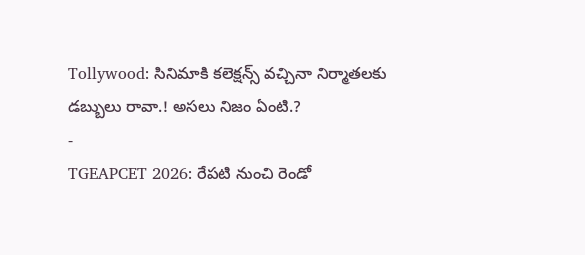Tollywood: సినిమాకి కలెక్షన్స్ వచ్చినా నిర్మాతలకు డబ్బులు రావా.! అసలు నిజం ఏంటి.?
-
TGEAPCET 2026: రేపటి నుంచి రెండో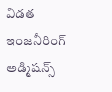విడత ఇంజనీరింగ్ అడ్మిషన్స్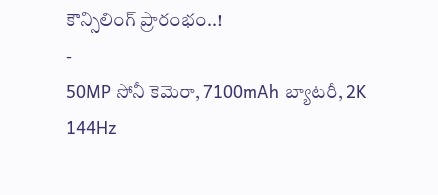కౌన్సిలింగ్ ప్రారంభం..!
-
50MP సోనీ కెమెరా, 7100mAh బ్యాటరీ, 2K 144Hz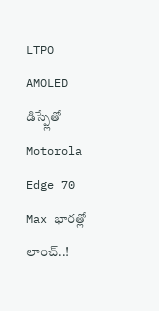LTPO AMOLED డిస్ప్లేతో Motorola Edge 70 Max భారత్లో లాంచ్..!